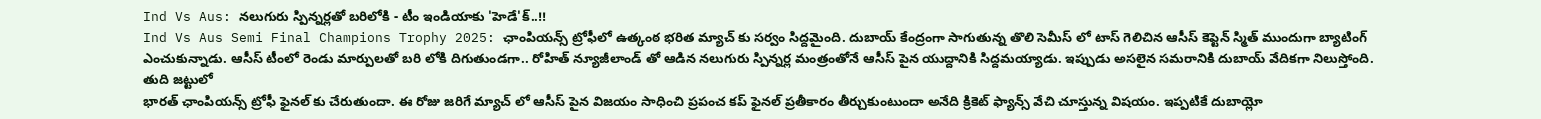Ind Vs Aus: నలుగురు స్పిన్నర్లతో బరిలోకి - టీం ఇండియాకు 'హెడే'క్..!!
Ind Vs Aus Semi Final Champions Trophy 2025: ఛాంపియన్స్ ట్రోఫీలో ఉత్కంఠ భరిత మ్యాచ్ కు సర్వం సిద్దమైంది. దుబాయ్ కేంద్రంగా సాగుతున్న తొలి సెమీస్ లో టాస్ గెలిచిన ఆసీస్ కెప్టెన్ స్మిత్ ముందుగా బ్యాటింగ్ ఎంచుకున్నాడు. ఆసీస్ టీంలో రెండు మార్పులతో బరి లోకి దిగుతుండగా.. రోహిత్ న్యూజీలాండ్ తో ఆడిన నలుగురు స్పిన్నర్ల మంత్రంతోనే ఆసీస్ పైన యుద్దానికి సిద్దమయ్యాడు. ఇప్పుడు అసలైన సమరానికి దుబాయ్ వేదికగా నిలుస్తోంది.
తుది జట్టులో
భారత్ ఛాంపియన్స్ ట్రోఫీ ఫైనల్ కు చేరుతుందా. ఈ రోజు జరిగే మ్యాచ్ లో ఆసీస్ పైన విజయం సాధించి ప్రపంచ కప్ ఫైనల్ ప్రతీకారం తీర్చుకుంటుందా అనేది క్రికెట్ ఫ్యాన్స్ వేచి చూస్తున్న విషయం. ఇప్పటికే దుబాయ్లో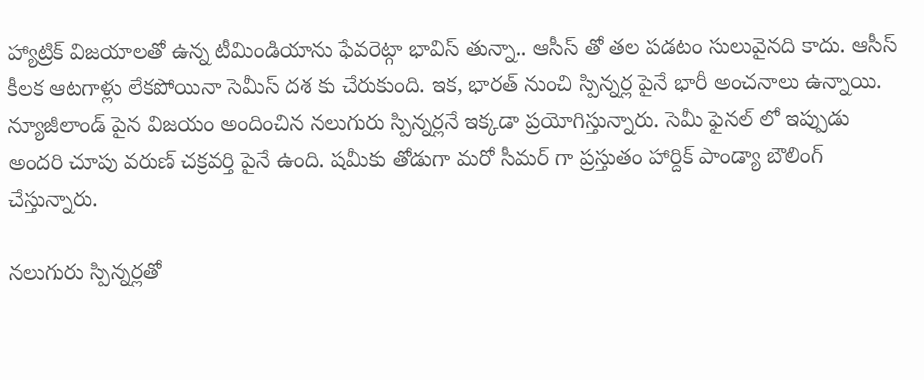హ్యాట్రిక్ విజయాలతో ఉన్న టీమిండియాను ఫేవరెట్గా భావిస్ తున్నా.. ఆసీస్ తో తల పడటం సులువైనది కాదు. ఆసీస్ కీలక ఆటగాళ్లు లేకపోయినా సెమీస్ దశ కు చేరుకుంది. ఇక, భారత్ నుంచి స్పిన్నర్ల పైనే భారీ అంచనాలు ఉన్నాయి. న్యూజీలాండ్ పైన విజయం అందించిన నలుగురు స్పిన్నర్లనే ఇక్కడా ప్రయోగిస్తున్నారు. సెమీ ఫైనల్ లో ఇప్పుడు అందరి చూపు వరుణ్ చక్రవర్తి పైనే ఉంది. షమీకు తోడుగా మరో సీమర్ గా ప్రస్తుతం హార్దిక్ పాండ్యా బౌలింగ్ చేస్తున్నారు.

నలుగురు స్పిన్నర్లతో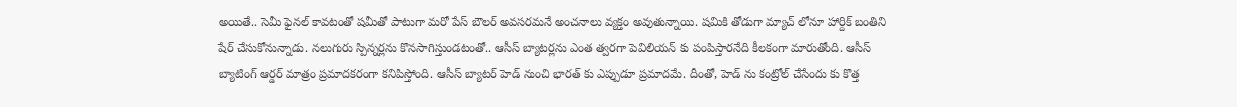అయితే.. సెమీ ఫైనల్ కావటంతో షమీతో పాటుగా మరో పేస్ బౌలర్ అవసరమనే అంచనాలు వ్యక్తం అవుతున్నాయి. షమికి తోడుగా మ్యాచ్ లోనూ హార్దిక్ బంతిని షేర్ చేసుకోనున్నాడు. నలుగురు స్పిన్నర్లను కొనసాగిస్తుండటంతో.. ఆసీస్ బ్యాటర్లను ఎంత త్వరగా పెవిలియన్ కు పంపిస్తారనేది కీలకంగా మారుతోంది. ఆసీస్ బ్యాటింగ్ ఆర్డర్ మాత్రం ప్రమాదకరంగా కనిపిస్తోంది. ఆసీస్ బ్యాటర్ హెడ్ నుంచి భారత్ కు ఎప్పుడూ ప్రమాదమే. దీంతో, హెడ్ ను కంట్రోల్ చేసేందు కు కొత్త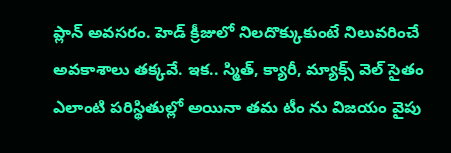ప్లాన్ అవసరం. హెడ్ క్రీజులో నిలదొక్కుకుంటే నిలువరించే అవకాశాలు తక్కవే. ఇక.. స్మిత్, క్యారీ, మ్యాక్స్ వెల్ సైతం ఎలాంటి పరిస్థితుల్లో అయినా తమ టీం ను విజయం వైపు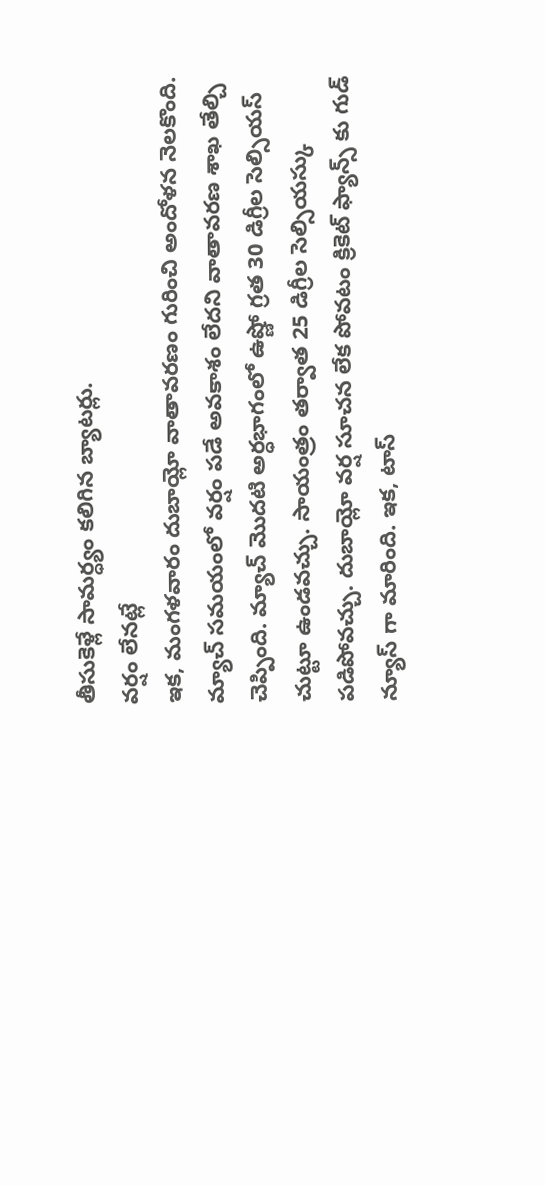తీసుకెళ్లే సామర్ధ్యం కలిగిన బ్యాటర్లు.
వర్షం లేనట్లే
ఇక, మంగళవారం దుబాయ్లో వాతావరణం గురించి అందోళన నెలకొంది. మ్యాచ్ సమయంలో వర్షం పడే అవకాశం లేదని వాతావరణ శాఖ తేల్చి చెప్పింది. మ్యాచ్ మొదటి అర్ధభాగంలో ఉష్ణో గ్రత 30 డిగ్రీల సెల్సియస్ చుట్టూ ఉండవచ్చు. సాయంత్రం తర్వాత 25 డిగ్రీల సెల్సియస్కు పడిపోవచ్చు. దుబాయ్లో వర్ష సూచన లేక పోవటం క్రికెట్ ఫ్యాన్స్ కు గుడ్ న్యూస్ గా మారింది. ఇక, టాస్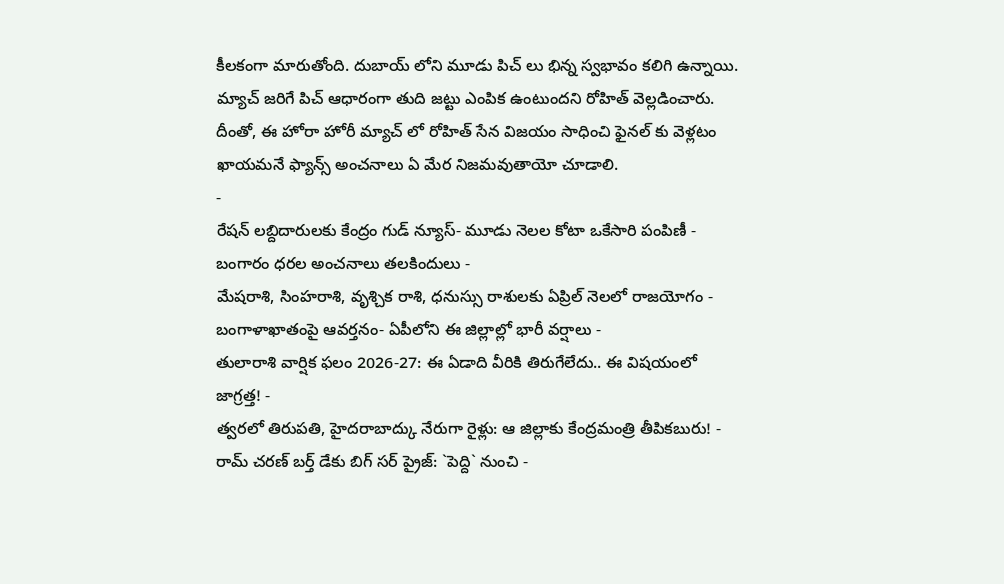కీలకంగా మారుతోంది. దుబాయ్ లోని మూడు పిచ్ లు భిన్న స్వభావం కలిగి ఉన్నాయి. మ్యాచ్ జరిగే పిచ్ ఆధారంగా తుది జట్టు ఎంపిక ఉంటుందని రోహిత్ వెల్లడించారు. దీంతో, ఈ హోరా హోరీ మ్యాచ్ లో రోహిత్ సేన విజయం సాధించి ఫైనల్ కు వెళ్లటం ఖాయమనే ఫ్యాన్స్ అంచనాలు ఏ మేర నిజమవుతాయో చూడాలి.
-
రేషన్ లబ్దిదారులకు కేంద్రం గుడ్ న్యూస్- మూడు నెలల కోటా ఒకేసారి పంపిణీ -
బంగారం ధరల అంచనాలు తలకిందులు -
మేషరాశి, సింహరాశి, వృశ్చిక రాశి, ధనుస్సు రాశులకు ఏప్రిల్ నెలలో రాజయోగం -
బంగాళాఖాతంపై ఆవర్తనం- ఏపీలోని ఈ జిల్లాల్లో భారీ వర్షాలు -
తులారాశి వార్షిక ఫలం 2026-27: ఈ ఏడాది వీరికి తిరుగేలేదు.. ఈ విషయంలో జాగ్రత్త! -
త్వరలో తిరుపతి, హైదరాబాద్కు నేరుగా రైళ్లు: ఆ జిల్లాకు కేంద్రమంత్రి తీపికబురు! -
రామ్ చరణ్ బర్త్ డేకు బిగ్ సర్ ప్రైజ్: `పెద్ది` నుంచి -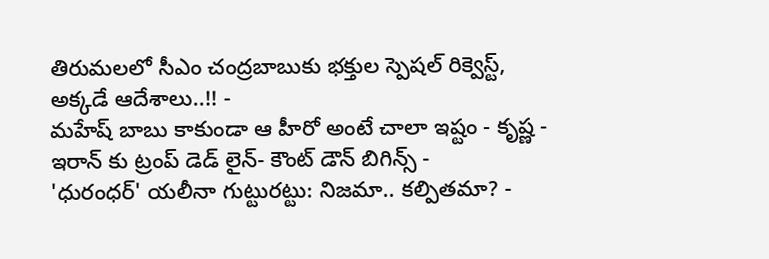తిరుమలలో సీఎం చంద్రబాబుకు భక్తుల స్పెషల్ రిక్వెస్ట్, అక్కడే ఆదేశాలు..!! -
మహేష్ బాబు కాకుండా ఆ హీరో అంటే చాలా ఇష్టం - కృష్ణ -
ఇరాన్ కు ట్రంప్ డెడ్ లైన్- కౌంట్ డౌన్ బిగిన్స్ -
'ధురంధర్' యలీనా గుట్టురట్టు: నిజమా.. కల్పితమా? -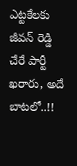ఎట్టకేలకు జీవన్ రెడ్డి చేరే పార్టీ ఖరారు, అదే బాటలో..!!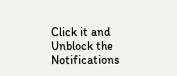Click it and Unblock the Notifications